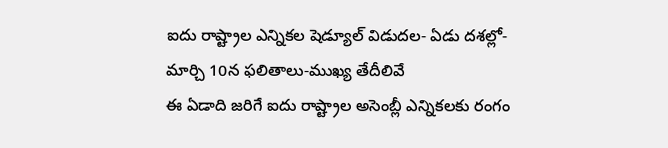ఐదు రాష్ట్రాల ఎన్నికల షెడ్యూల్ విడుదల- ఏడు దశల్లో- మార్చి 10న ఫలితాలు-ముఖ్య తేదీలివే
ఈ ఏడాది జరిగే ఐదు రాష్ట్రాల అసెంబ్లీ ఎన్నికలకు రంగం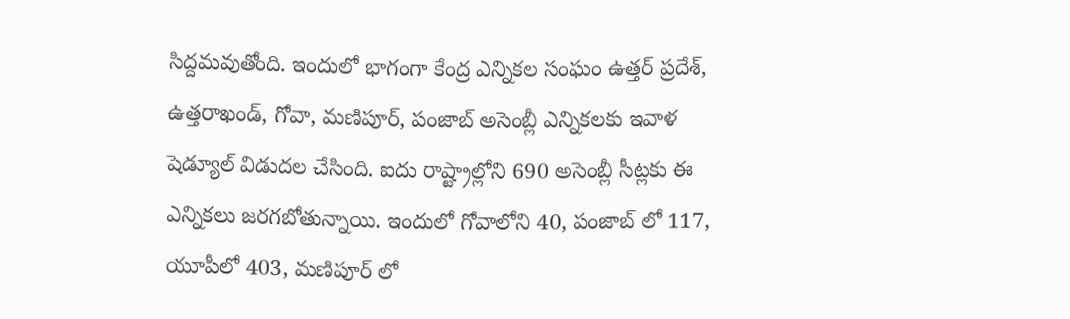సిద్దమవుతోంది. ఇందులో భాగంగా కేంద్ర ఎన్నికల సంఘం ఉత్తర్ ప్రదేశ్, ఉత్తరాఖండ్, గోవా, మణిపూర్, పంజాబ్ అసెంబ్లీ ఎన్నికలకు ఇవాళ షెడ్యూల్ విడుదల చేసింది. ఐదు రాష్ట్రాల్లోని 690 అసెంబ్లీ సీట్లకు ఈ ఎన్నికలు జరగబోతున్నాయి. ఇందులో గోవాలోని 40, పంజాబ్ లో 117, యూపీలో 403, మణిపూర్ లో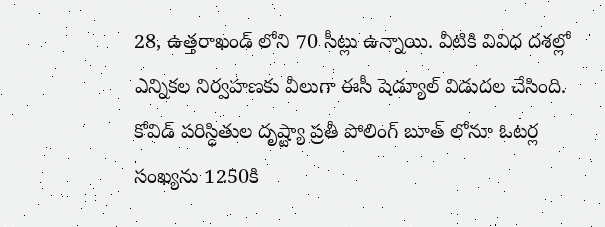28, ఉత్తరాఖండ్ లోని 70 సీట్లు ఉన్నాయి. వీటికి వివిధ దశల్లో ఎన్నికల నిర్వహణకు వీలుగా ఈసీ షెడ్యూల్ విడుదల చేసింది.
కోవిడ్ పరిస్ధితుల దృష్ట్యా ప్రతీ పోలింగ్ బూత్ లోనూ ఓటర్ల సంఖ్యను 1250కి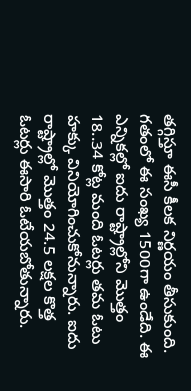తగ్గిస్తూ ఈసీ కీలక నిర్ణయం తీసుకుంది. గతంలో ఈ సంఖ్య 1500గా ఉండేది. ఈ ఎన్నికల్లో ఐదు రాష్ట్రాల్లోని మొత్తం 18..34 కోట్ల మంది ఓటర్లు తమ ఓటు హక్కు వినియోగించుకోనున్నారు. ఐదు రాష్ట్రాల్లో మొత్తం 24.5 లక్షల కొత్త ఓటర్లు ఈసారి ఓటేయబోతున్నారు.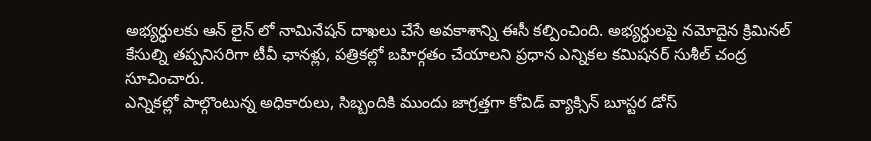అభ్యర్ధులకు ఆన్ లైన్ లో నామినేషన్ దాఖలు చేసే అవకాశాన్ని ఈసీ కల్పించింది. అభ్యర్ధులపై నమోదైన క్రిమినల్ కేసుల్ని తప్పనిసరిగా టీవీ ఛానళ్లు, పత్రికల్లో బహిర్గతం చేయాలని ప్రధాన ఎన్నికల కమిషనర్ సుశీల్ చంద్ర సూచించారు.
ఎన్నికల్లో పాల్గొంటున్న అధికారులు, సిబ్బందికి ముందు జాగ్రత్తగా కోవిడ్ వ్యాక్సిన్ బూస్టర డోస్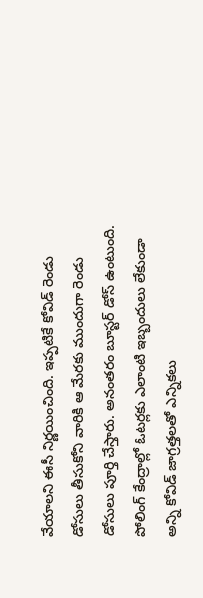వేయాలని ఈసీ నిర్ణయించింది. ఇప్పటికే కోవిడ్ రెండు డోసులు తీసుకోని వారికి ఆ మేరకు ముందుగా రెండు డోసులు పూర్తి చేస్తారు. అనంతరం బూస్టర్ డోస్ ఉంటుంది. పోలింగ్ కేంద్రాల్లో ఓటర్లకు ఎలాంటి ఇబ్బందులు లేకుండా అన్ని కోవిడ్ జాగ్రత్తలతో ఎన్నికలు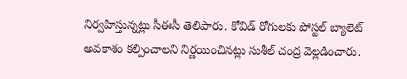నిర్వహిస్తున్నట్లు సీఈసీ తెలిపారు. కోవిడ్ రోగులకు పోస్టల్ బ్యాలెట్ అవకాశం కల్పించాలని నిర్ణయించినట్లు సుశీల్ చంద్ర వెల్లడించారు.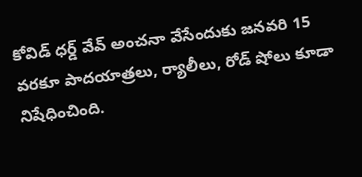కోవిడ్ ధర్డ్ వేవ్ అంచనా వేసేందుకు జనవరి 15 వరకూ పాదయాత్రలు, ర్యాలీలు, రోడ్ షోలు కూడా నిషేధించింది.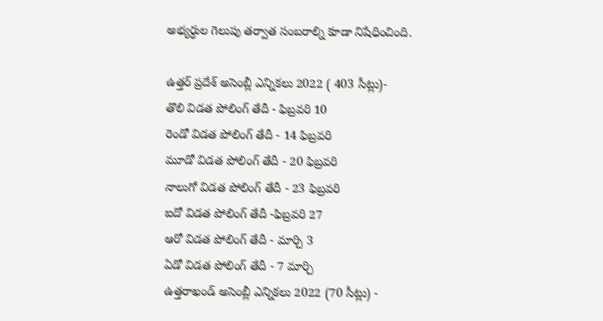అభ్యర్ధుల గెలుపు తర్వాత సంబరాల్ని కూడా నిషేధించింది.

ఉత్తర్ ప్రదేశ్ అసెంబ్లీ ఎన్నికలు 2022 ( 403 సీట్లు)-
తొలి విడత పోలింగ్ తేదీ - ఫిబ్రవరి 10
రెండో విడత పోలింగ్ తేదీ - 14 ఫిబ్రవరి
మూడో విడత పోలింగ్ తేదీ - 20 ఫిబ్రవరి
నాలుగో విడత పోలింగ్ తేదీ - 23 ఫిబ్రవరి
ఐదో విడత పోలింగ్ తేదీ -ఫిబ్రవరి 27
ఆరో విడత పోలింగ్ తేదీ - మార్చి 3
ఏడో విడత పోలింగ్ తేదీ - 7 మార్చి
ఉత్తరాఖండ్ అసెంబ్లీ ఎన్నికలు 2022 (70 సీట్లు) -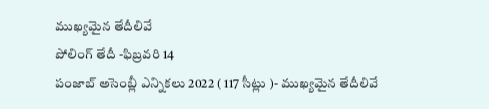ముఖ్యమైన తేదీలివే
పోలింగ్ తేదీ -ఫిబ్రవరి 14
పంజాబ్ అసెంబ్లీ ఎన్నికలు 2022 ( 117 సీట్లు )- ముఖ్యమైన తేదీలివే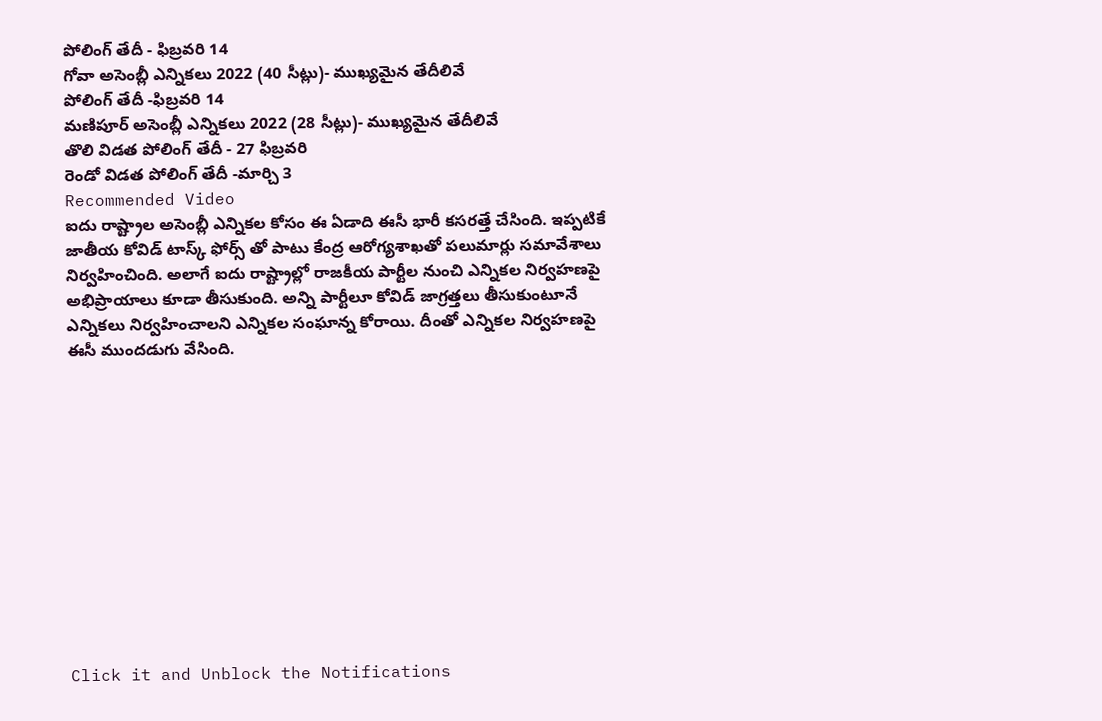పోలింగ్ తేదీ - ఫిబ్రవరి 14
గోవా అసెంబ్లీ ఎన్నికలు 2022 (40 సీట్లు)- ముఖ్యమైన తేదీలివే
పోలింగ్ తేదీ -ఫిబ్రవరి 14
మణిపూర్ అసెంబ్లీ ఎన్నికలు 2022 (28 సీట్లు)- ముఖ్యమైన తేదీలివే
తొలి విడత పోలింగ్ తేదీ - 27 ఫిబ్రవరి
రెండో విడత పోలింగ్ తేదీ -మార్చి 3
Recommended Video
ఐదు రాష్ట్రాల అసెంబ్లీ ఎన్నికల కోసం ఈ ఏడాది ఈసీ భారీ కసరత్తే చేసింది. ఇప్పటికే జాతీయ కోవిడ్ టాస్క్ ఫోర్స్ తో పాటు కేంద్ర ఆరోగ్యశాఖతో పలుమార్లు సమావేశాలు నిర్వహించింది. అలాగే ఐదు రాష్ట్రాల్లో రాజకీయ పార్టీల నుంచి ఎన్నికల నిర్వహణపై అభిప్రాయాలు కూడా తీసుకుంది. అన్ని పార్టీలూ కోవిడ్ జాగ్రత్తలు తీసుకుంటూనే ఎన్నికలు నిర్వహించాలని ఎన్నికల సంఘాన్న కోరాయి. దీంతో ఎన్నికల నిర్వహణపై ఈసీ ముందడుగు వేసింది.












Click it and Unblock the Notifications